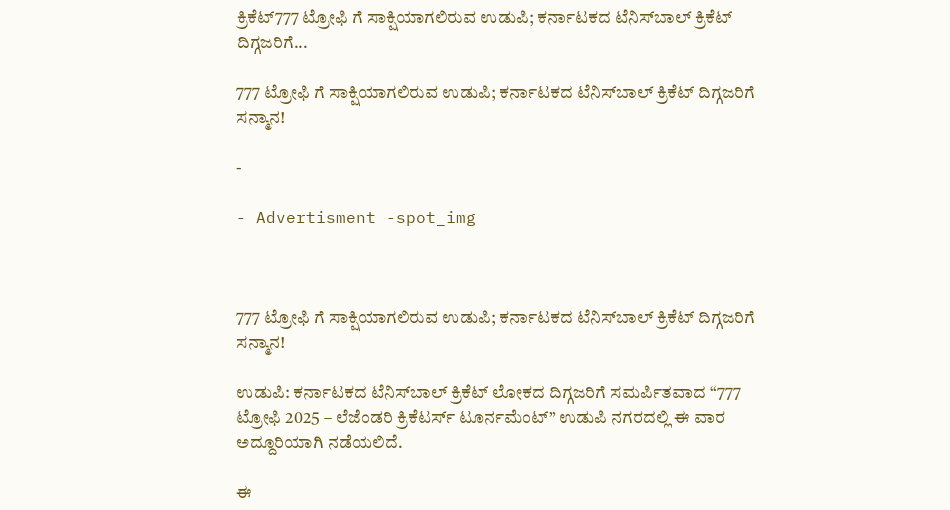ಕ್ರಿಕೆಟ್777 ಟ್ರೋಫಿ ಗೆ ಸಾಕ್ಷಿಯಾಗಲಿರುವ ಉಡುಪಿ; ಕರ್ನಾಟಕದ ಟೆನಿಸ್‌ಬಾಲ್ ಕ್ರಿಕೆಟ್ ದಿಗ್ಗಜರಿಗೆ...

777 ಟ್ರೋಫಿ ಗೆ ಸಾಕ್ಷಿಯಾಗಲಿರುವ ಉಡುಪಿ; ಕರ್ನಾಟಕದ ಟೆನಿಸ್‌ಬಾಲ್ ಕ್ರಿಕೆಟ್ ದಿಗ್ಗಜರಿಗೆ ಸನ್ಮಾನ!

-

- Advertisment -spot_img



777 ಟ್ರೋಫಿ ಗೆ ಸಾಕ್ಷಿಯಾಗಲಿರುವ ಉಡುಪಿ; ಕರ್ನಾಟಕದ ಟೆನಿಸ್‌ಬಾಲ್ ಕ್ರಿಕೆಟ್ ದಿಗ್ಗಜರಿಗೆ ಸನ್ಮಾನ!

ಉಡುಪಿ: ಕರ್ನಾಟಕದ ಟೆನಿಸ್‌ಬಾಲ್ ಕ್ರಿಕೆಟ್ ಲೋಕದ ದಿಗ್ಗಜರಿಗೆ ಸಮರ್ಪಿತವಾದ “777 ಟ್ರೋಫಿ 2025 – ಲೆಜೆಂಡರಿ ಕ್ರಿಕೆಟರ್ಸ್ ಟೂರ್ನಮೆಂಟ್” ಉಡುಪಿ ನಗರದಲ್ಲಿ ಈ ವಾರ ಅದ್ದೂರಿಯಾಗಿ ನಡೆಯಲಿದೆ.

ಈ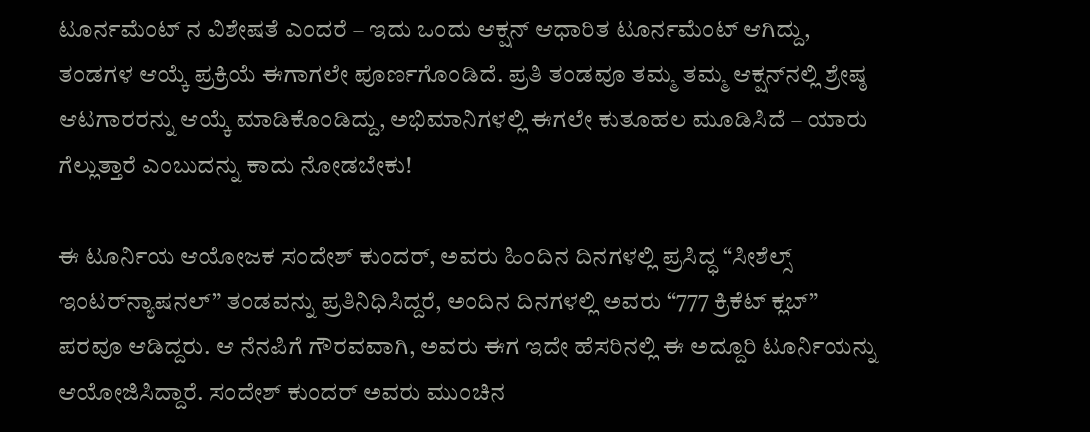ಟೂರ್ನಮೆಂಟ್ ನ ವಿಶೇಷತೆ ಎಂದರೆ – ಇದು ಒಂದು ಆಕ್ಷನ್‌ ಆಧಾರಿತ ಟೂರ್ನಮೆಂಟ್ ಆಗಿದ್ದು, ತಂಡಗಳ ಆಯ್ಕೆ ಪ್ರಕ್ರಿಯೆ ಈಗಾಗಲೇ ಪೂರ್ಣಗೊಂಡಿದೆ. ಪ್ರತಿ ತಂಡವೂ ತಮ್ಮ ತಮ್ಮ ಆಕ್ಷನ್‌ನಲ್ಲಿ ಶ್ರೇಷ್ಠ ಆಟಗಾರರನ್ನು ಆಯ್ಕೆ ಮಾಡಿಕೊಂಡಿದ್ದು, ಅಭಿಮಾನಿಗಳಲ್ಲಿ ಈಗಲೇ ಕುತೂಹಲ ಮೂಡಿಸಿದೆ – ಯಾರು ಗೆಲ್ಲುತ್ತಾರೆ ಎಂಬುದನ್ನು ಕಾದು ನೋಡಬೇಕು!

ಈ ಟೂರ್ನಿಯ ಆಯೋಜಕ ಸಂದೇಶ್ ಕುಂದರ್, ಅವರು ಹಿಂದಿನ ದಿನಗಳಲ್ಲಿ ಪ್ರಸಿದ್ಧ “ಸೀಶೆಲ್ಸ್ ಇಂಟರ್‌ನ್ಯಾಷನಲ್” ತಂಡವನ್ನು ಪ್ರತಿನಿಧಿಸಿದ್ದರೆ, ಅಂದಿನ ದಿನಗಳಲ್ಲಿ ಅವರು “777 ಕ್ರಿಕೆಟ್ ಕ್ಲಬ್” ಪರವೂ ಆಡಿದ್ದರು. ಆ ನೆನಪಿಗೆ ಗೌರವವಾಗಿ, ಅವರು ಈಗ ಇದೇ ಹೆಸರಿನಲ್ಲಿ ಈ ಅದ್ದೂರಿ ಟೂರ್ನಿಯನ್ನು ಆಯೋಜಿಸಿದ್ದಾರೆ. ಸಂದೇಶ್ ಕುಂದರ್ ಅವರು ಮುಂಚಿನ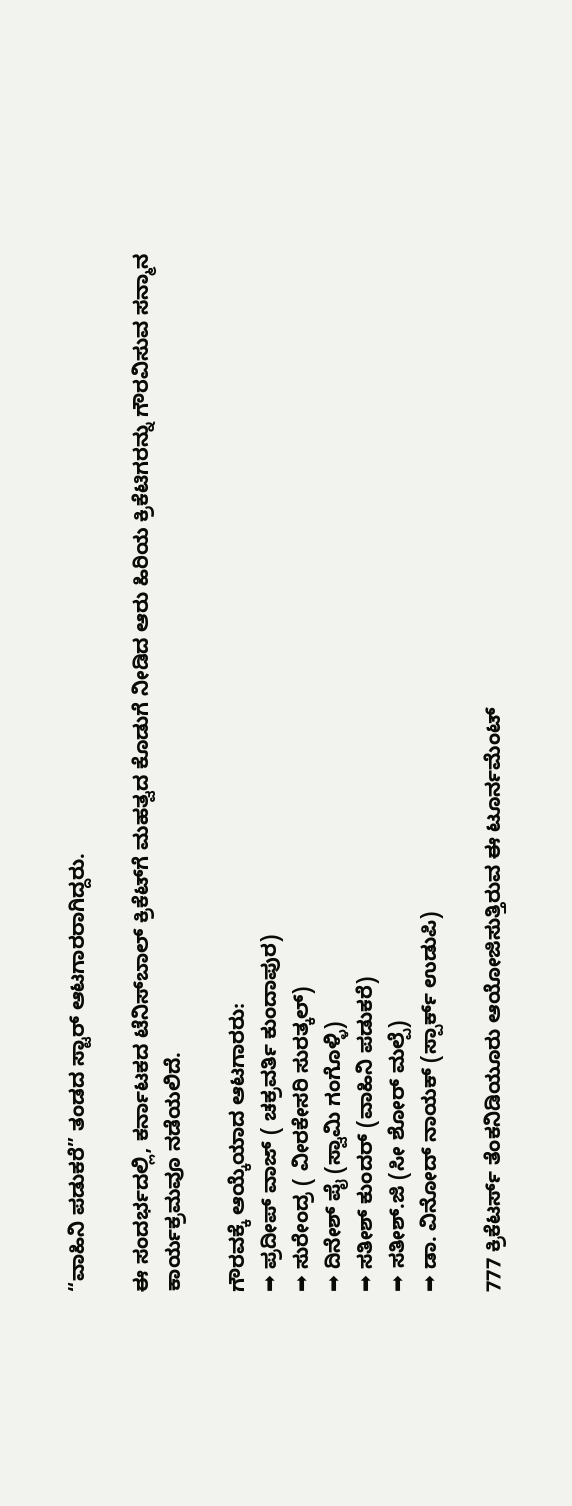“ವಾಹಿನಿ ಪಡುಕರೆ” ತಂಡದ ಸ್ಟಾರ್ ಆಟಗಾರರಾಗಿದ್ದರು.

ಈ ಸಂದರ್ಭದಲ್ಲಿ, ಕರ್ನಾಟಕದ ಟೆನಿಸ್‌ಬಾಲ್ ಕ್ರಿಕೆಟ್‌ಗೆ ಮಹತ್ವದ ಕೊಡುಗೆ ನೀಡಿದ ಆರು ಹಿರಿಯ ಕ್ರಿಕೆಟಿಗರನ್ನು ಗೌರವಿಸುವ ಸನ್ಮಾನ ಕಾರ್ಯಕ್ರಮವೂ ನಡೆಯಲಿದೆ.

ಗೌರವಕ್ಕೆ ಆಯ್ಕೆಯಾದ ಆಟಗಾರರು:
➡ ಪ್ರದೀಪ್ ವಾಜ್ ( ಚಕ್ರವರ್ತಿ ಕುಂದಾಪುರ)
➡ ಸುರೇಂದ್ರ ( ವೀರಕೇಸರಿ ಸುರತ್ಕಲ್)
➡ ದಿನೇಶ್ ಪೈ (ಸ್ವಾಮಿ ಗಂಗೊಳ್ಳಿ)
➡ ಸತೀಶ್ ಕುಂದರ್ (ವಾಹಿನಿ ಪಡುಕರೆ)
➡ ಸತೀಶ್.ಜಿ (ಸೀ ಶೋರ್ ಮಲ್ಪೆ)
➡ ಡಾ. ವಿನೋದ್ ನಾಯಕ್ (ಸ್ಪಾರ್ಕ್ ಉಡುಪಿ)

777 ಕ್ರಿಕೆಟರ್ಸ್ ತೆಂಕನಿಡಿಯೂರು ಆಯೋಜಿಸುತ್ತಿರುವ ಈ ಟೂರ್ನಮೆಂಟ್‌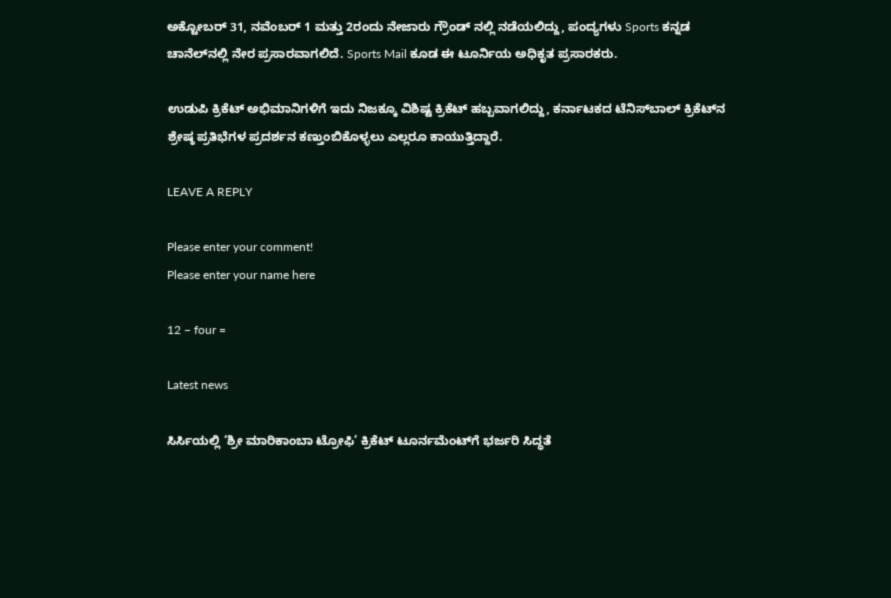ಅಕ್ಟೋಬರ್ 31, ನವೆಂಬರ್ 1 ಮತ್ತು 2ರಂದು ನೇಜಾರು ಗ್ರೌಂಡ್ ನಲ್ಲಿ ನಡೆಯಲಿದ್ದು, ಪಂದ್ಯಗಳು Sports ಕನ್ನಡ ಚಾನೆಲ್‌ನಲ್ಲಿ ನೇರ ಪ್ರಸಾರವಾಗಲಿದೆ. Sports Mail ಕೂಡ ಈ ಟೂರ್ನಿಯ ಅಧಿಕೃತ ಪ್ರಸಾರಕರು.

ಉಡುಪಿ ಕ್ರಿಕೆಟ್ ಅಭಿಮಾನಿಗಳಿಗೆ ಇದು ನಿಜಕ್ಕೂ ವಿಶಿಷ್ಟ ಕ್ರಿಕೆಟ್ ಹಬ್ಬವಾಗಲಿದ್ದು, ಕರ್ನಾಟಕದ ಟೆನಿಸ್‌ಬಾಲ್ ಕ್ರಿಕೆಟ್‌ನ ಶ್ರೇಷ್ಠ ಪ್ರತಿಭೆಗಳ ಪ್ರದರ್ಶನ ಕಣ್ತುಂಬಿಕೊಳ್ಳಲು ಎಲ್ಲರೂ ಕಾಯುತ್ತಿದ್ದಾರೆ.

LEAVE A REPLY

Please enter your comment!
Please enter your name here

12 − four =

Latest news

ಸಿರ್ಸಿಯಲ್ಲಿ ‘ಶ್ರೀ ಮಾರಿಕಾಂಬಾ ಟ್ರೋಫಿ’ ಕ್ರಿಕೆಟ್ ಟೂರ್ನಮೆಂಟ್‌ಗೆ ಭರ್ಜರಿ ಸಿದ್ಧತೆ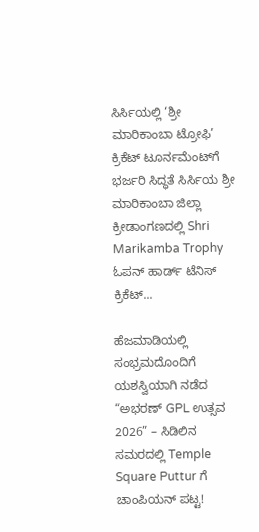ಸಿರ್ಸಿಯಲ್ಲಿ ‘ಶ್ರೀ ಮಾರಿಕಾಂಬಾ ಟ್ರೋಫಿ’ ಕ್ರಿಕೆಟ್ ಟೂರ್ನಮೆಂಟ್‌ಗೆ ಭರ್ಜರಿ ಸಿದ್ಧತೆ ಸಿರ್ಸಿಯ ಶ್ರೀ ಮಾರಿಕಾಂಬಾ ಜಿಲ್ಲಾ ಕ್ರೀಡಾಂಗಣದಲ್ಲಿ Shri Marikamba Trophy ಓಪನ್ ಹಾರ್ಡ್ ಟೆನಿಸ್ ಕ್ರಿಕೆಟ್...

ಹೆಜಮಾಡಿಯಲ್ಲಿ ಸಂಭ್ರಮದೊಂದಿಗೆ ಯಶಸ್ವಿಯಾಗಿ ನಡೆದ “ಅಭರಣ್ GPL ಉತ್ಸವ 2026” – ಸಿಡಿಲಿನ ಸಮರದಲ್ಲಿ Temple Square Puttur ಗೆ ಚಾಂಪಿಯನ್ ಪಟ್ಟ!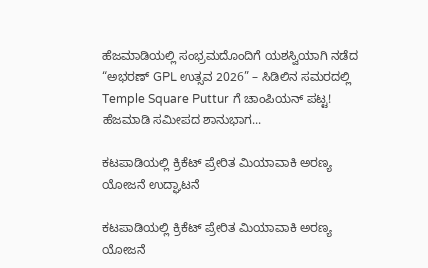ಹೆಜಮಾಡಿಯಲ್ಲಿ ಸಂಭ್ರಮದೊಂದಿಗೆ ಯಶಸ್ವಿಯಾಗಿ ನಡೆದ “ಅಭರಣ್ GPL ಉತ್ಸವ 2026” – ಸಿಡಿಲಿನ ಸಮರದಲ್ಲಿ Temple Square Puttur ಗೆ ಚಾಂಪಿಯನ್ ಪಟ್ಟ! ಹೆಜಮಾಡಿ ಸಮೀಪದ ಶಾನುಭಾಗ...

ಕಟಪಾಡಿಯಲ್ಲಿ ಕ್ರಿಕೆಟ್ ಪ್ರೇರಿತ ಮಿಯಾವಾಕಿ ಅರಣ್ಯ ಯೋಜನೆ ಉದ್ಘಾಟನೆ

ಕಟಪಾಡಿಯಲ್ಲಿ ಕ್ರಿಕೆಟ್ ಪ್ರೇರಿತ ಮಿಯಾವಾಕಿ ಅರಣ್ಯ ಯೋಜನೆ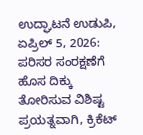ಉದ್ಘಾಟನೆ ಉಡುಪಿ, ಏಪ್ರಿಲ್ 5, 2026: ಪರಿಸರ ಸಂರಕ್ಷಣೆಗೆ ಹೊಸ ದಿಕ್ಕು ತೋರಿಸುವ ವಿಶಿಷ್ಟ ಪ್ರಯತ್ನವಾಗಿ, ಕ್ರಿಕೆಟ್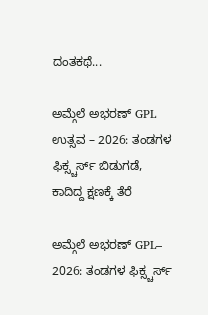ದಂತಕಥೆ...

ಅಮ್ಗೆಲೆ ಅಭರಣ್ GPL ಉತ್ಸವ – 2026: ತಂಡಗಳ ಫಿಕ್ಸ್ಚರ್ಸ್ ಬಿಡುಗಡೆ, ಕಾದಿದ್ದ ಕ್ಷಣಕ್ಕೆ ತೆರೆ

ಅಮ್ಗೆಲೆ ಅಭರಣ್ GPL– 2026: ತಂಡಗಳ ಫಿಕ್ಸ್ಚರ್ಸ್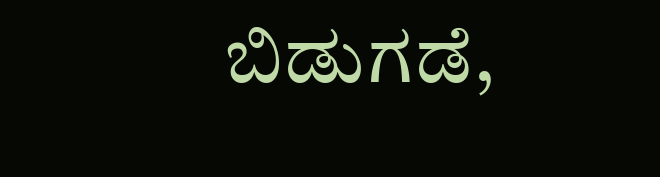ಬಿಡುಗಡೆ,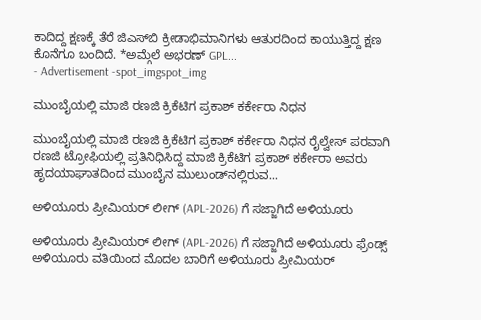ಕಾದಿದ್ದ ಕ್ಷಣಕ್ಕೆ ತೆರೆ ಜಿಎಸ್‌ಬಿ ಕ್ರೀಡಾಭಿಮಾನಿಗಳು ಆತುರದಿಂದ ಕಾಯುತ್ತಿದ್ದ ಕ್ಷಣ ಕೊನೆಗೂ ಬಂದಿದೆ. *ಅಮ್ಗೆಲೆ ಅಭರಣ್ GPL...
- Advertisement -spot_imgspot_img

ಮುಂಬೈಯಲ್ಲಿ ಮಾಜಿ ರಣಜಿ ಕ್ರಿಕೆಟಿಗ ಪ್ರಕಾಶ್ ಕರ್ಕೇರಾ ನಿಧನ

ಮುಂಬೈಯಲ್ಲಿ ಮಾಜಿ ರಣಜಿ ಕ್ರಿಕೆಟಿಗ ಪ್ರಕಾಶ್ ಕರ್ಕೇರಾ ನಿಧನ ರೈಲ್ವೇಸ್ ಪರವಾಗಿ ರಣಜಿ ಟ್ರೋಫಿಯಲ್ಲಿ ಪ್ರತಿನಿಧಿಸಿದ್ದ ಮಾಜಿ ಕ್ರಿಕೆಟಿಗ ಪ್ರಕಾಶ್ ಕರ್ಕೇರಾ ಅವರು ಹೃದಯಾಘಾತದಿಂದ ಮುಂಬೈನ ಮುಲುಂಡ್‌ನಲ್ಲಿರುವ...

ಅಳಿಯೂರು ಪ್ರೀಮಿಯರ್ ಲೀಗ್ (APL-2026) ಗೆ ಸಜ್ಜಾಗಿದೆ ಅಳಿಯೂರು

ಅಳಿಯೂರು ಪ್ರೀಮಿಯರ್ ಲೀಗ್ (APL-2026) ಗೆ ಸಜ್ಜಾಗಿದೆ ಅಳಿಯೂರು ಫ್ರೆಂಡ್ಸ್ ಅಳಿಯೂರು ವತಿಯಿಂದ ಮೊದಲ ಬಾರಿಗೆ ಅಳಿಯೂರು ಪ್ರೀಮಿಯರ್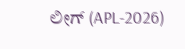ಲೀಗ್ (APL-2026)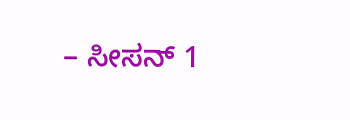– ಸೀಸನ್ 1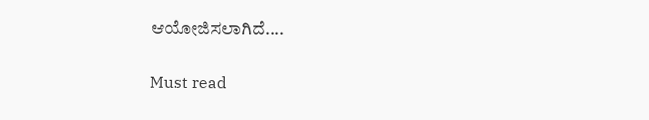ಆಯೋಜಿಸಲಾಗಿದೆ....

Must read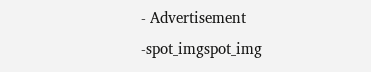- Advertisement -spot_imgspot_img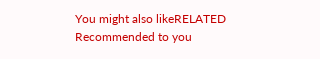You might also likeRELATED
Recommended to you